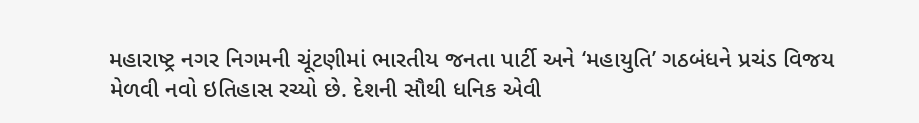મહારાષ્ટ્ર નગર નિગમની ચૂંટણીમાં ભારતીય જનતા પાર્ટી અને ‘મહાયુતિ’ ગઠબંધને પ્રચંડ વિજય મેળવી નવો ઇતિહાસ રચ્યો છે. દેશની સૌથી ધનિક એવી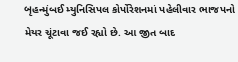બૃહન્મુંબઈ મ્યુનિસિપલ કોર્પોરેશનમાં પહેલીવાર ભાજપનો મેયર ચૂંટાવા જઈ રહ્યો છે. આ જીત બાદ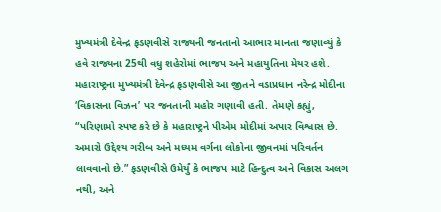મુખ્યમંત્રી દેવેન્દ્ર ફડણવીસે રાજ્યની જનતાનો આભાર માનતા જણાવ્યું કે હવે રાજ્યના 25થી વધુ શહેરોમાં ભાજપ અને મહાયુતિના મેયર હશે. મહારાષ્ટ્રના મુખ્યમંત્રી દેવેન્દ્ર ફડણવીસે આ જીતને વડાપ્રધાન નરેન્દ્ર મોદીના ‘વિકાસના વિઝન’ પર જનતાની મહોર ગણાવી હતી. તેમણે કહ્યું, “પરિણામો સ્પષ્ટ કરે છે કે મહારાષ્ટ્રને પીએમ મોદીમાં અપાર વિશ્વાસ છે.
અમારો ઉદ્દેશ્ય ગરીબ અને મધ્યમ વર્ગના લોકોના જીવનમાં પરિવર્તન લાવવાનો છે.” ફડણવીસે ઉમેર્યું કે ભાજપ માટે હિન્દુત્વ અને વિકાસ અલગ નથી, અને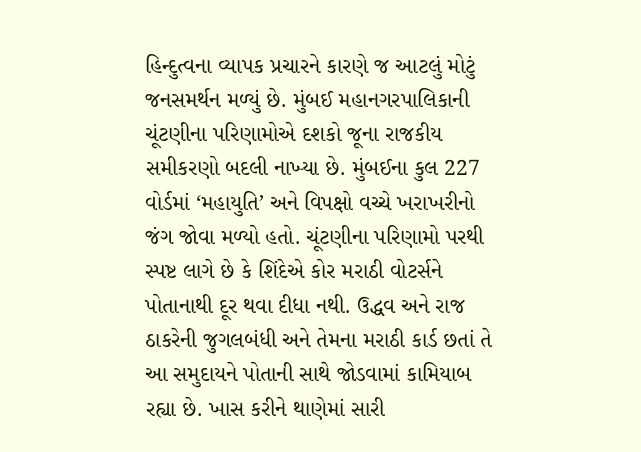હિન્દુત્વના વ્યાપક પ્રચારને કારણે જ આટલું મોટું જનસમર્થન મળ્યું છે. મુંબઈ મહાનગરપાલિકાની ચૂંટણીના પરિણામોએ દશકો જૂના રાજકીય સમીકરણો બદલી નાખ્યા છે. મુંબઈના કુલ 227 વોર્ડમાં ‘મહાયુતિ’ અને વિપક્ષો વચ્ચે ખરાખરીનો જંગ જોવા મળ્યો હતો. ચૂંટણીના પરિણામો પરથી સ્પષ્ટ લાગે છે કે શિંદેએ કોર મરાઠી વોટર્સને પોતાનાથી દૂર થવા દીધા નથી. ઉદ્ધવ અને રાજ ઠાકરેની જુગલબંધી અને તેમના મરાઠી કાર્ડ છતાં તે આ સમુદાયને પોતાની સાથે જોડવામાં કામિયાબ રહ્યા છે. ખાસ કરીને થાણેમાં સારી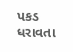પકડ ધરાવતા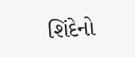શિંદેનો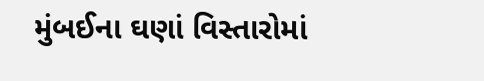મુંબઈના ઘણાં વિસ્તારોમાં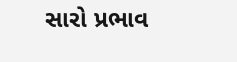સારો પ્રભાવ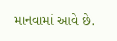માનવામાં આવે છે.